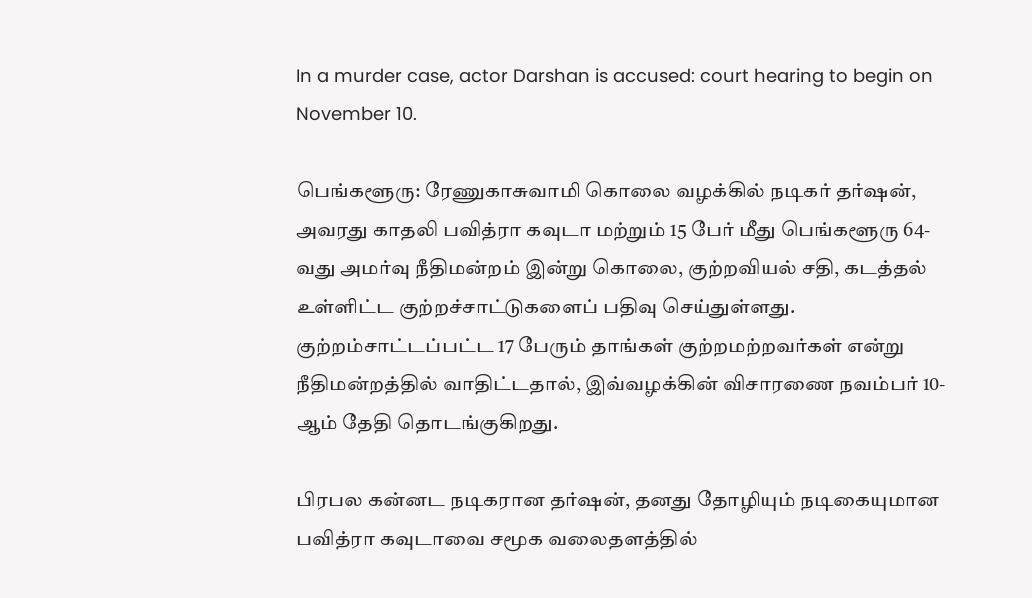In a murder case, actor Darshan is accused: court hearing to begin on November 10.

பெங்களூரு: ரேணுகாசுவாமி கொலை வழக்கில் நடிகர் தர்ஷன், அவரது காதலி பவித்ரா கவுடா மற்றும் 15 பேர் மீது பெங்களூரு 64-வது அமர்வு நீதிமன்றம் இன்று கொலை, குற்றவியல் சதி, கடத்தல் உள்ளிட்ட குற்றச்சாட்டுகளைப் பதிவு செய்துள்ளது. குற்றம்சாட்டப்பட்ட 17 பேரும் தாங்கள் குற்றமற்றவர்கள் என்று நீதிமன்றத்தில் வாதிட்டதால், இவ்வழக்கின் விசாரணை நவம்பர் 10-ஆம் தேதி தொடங்குகிறது.

பிரபல கன்னட நடிகரான தர்ஷன், தனது தோழியும் நடிகையுமான பவித்ரா கவுடாவை சமூக வலைதளத்தில்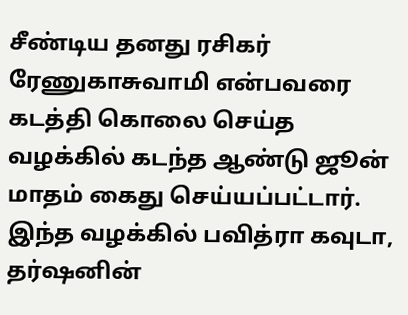சீண்டிய தனது ரசிகர் ரேணுகாசுவாமி என்பவரை கடத்தி கொலை செய்த வழக்கில் கடந்த ஆண்டு ஜூன் மாதம் கைது செய்யப்பட்டார். இந்த வழக்கில் பவித்ரா கவுடா, தர்ஷனின்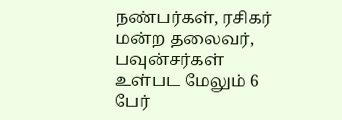நண்பர்கள், ரசிகர் மன்ற தலைவர், பவுன்சர்கள் உள்பட மேலும் 6 பேர்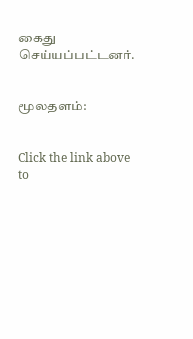கைது செய்யப்பட்டனர்.


மூலதளம்:


Click the link above to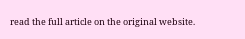read the full article on the original website.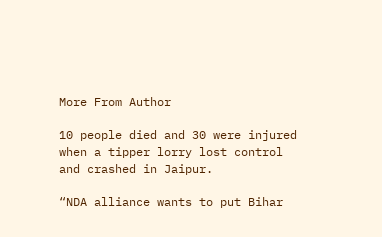More From Author

10 people died and 30 were injured when a tipper lorry lost control and crashed in Jaipur.

“NDA alliance wants to put Bihar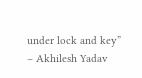under lock and key” – Akhilesh Yadav